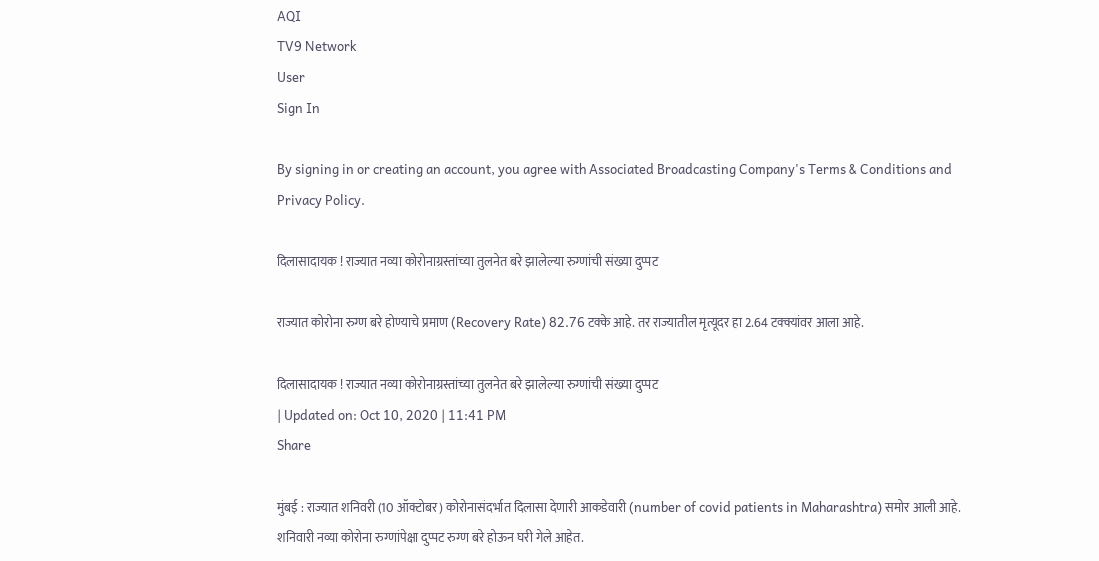AQI
TV9 Network
User
Sign In

By signing in or creating an account, you agree with Associated Broadcasting Company's Terms & Conditions and Privacy Policy.

दिलासादायक ! राज्यात नव्या कोरोनाग्रस्तांच्या तुलनेत बरे झालेल्या रुग्णांची संख्या दुप्पट

राज्यात कोरोना रुग्ण बरे होण्याचे प्रमाण (Recovery Rate) 82.76 टक्के आहे. तर राज्यातील मृत्यूदर हा 2.64 टक्क्यांवर आला आहे.

दिलासादायक ! राज्यात नव्या कोरोनाग्रस्तांच्या तुलनेत बरे झालेल्या रुग्णांची संख्या दुप्पट
| Updated on: Oct 10, 2020 | 11:41 PM
Share

मुंबई : राज्यात शनिवरी (10 ऑक्टोबर) कोरोनासंदर्भात दिलासा देणारी आकडेवारी (number of covid patients in Maharashtra) समोर आली आहे. शनिवारी नव्या कोरोना रुग्णांपेक्षा दुप्पट रुग्ण बरे होऊन घरी गेले आहेत.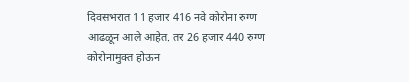दिवसभरात 11 हजार 416 नवे कोरोना रुग्ण आढळून आले आहेत. तर 26 हजार 440 रुग्ण कोरोनामुक्त होऊन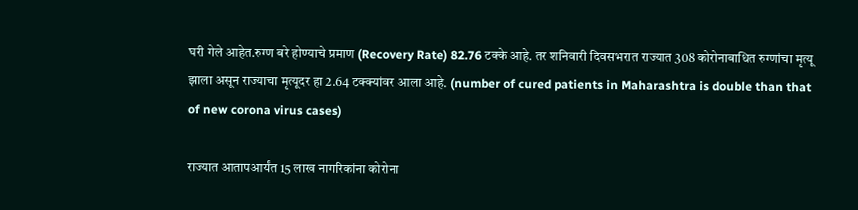घरी गेले आहेत.रुग्ण बरे होण्याचे प्रमाण (Recovery Rate) 82.76 टक्के आहे. तर शनिवारी दिवसभरात राज्यात 308 कोरोनाबाधित रुग्णांचा मृत्यू झाला असून राज्याचा मृत्यूदर हा 2.64 टक्क्यांवर आला आहे. (number of cured patients in Maharashtra is double than that of new corona virus cases)

राज्यात आतापआर्यंत 15 लाख नागरिकांना कोरोना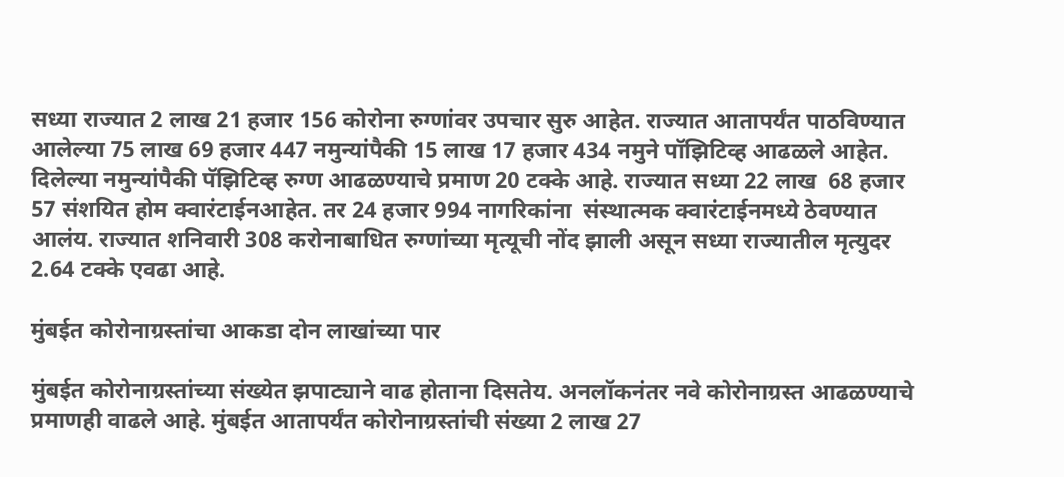सध्या राज्यात 2 लाख 21 हजार 156 कोरोना रुग्णांवर उपचार सुरु आहेत. राज्यात आतापर्यंत पाठविण्यात आलेल्या 75 लाख 69 हजार 447 नमुन्यांपैकी 15 लाख 17 हजार 434 नमुने पॉझिटिव्ह आढळले आहेत. दिलेल्या नमुन्यांपैकी पॅझिटिव्ह रुग्ण आढळण्याचे प्रमाण 20 टक्के आहे. राज्यात सध्या 22 लाख  68 हजार 57 संशयित होम क्वारंटाईनआहेत. तर 24 हजार 994 नागरिकांना  संस्थात्मक क्वारंटाईनमध्ये ठेवण्यात आलंय. राज्यात शनिवारी 308 करोनाबाधित रुग्णांच्या मृत्यूची नोंद झाली असून सध्या राज्यातील मृत्युदर 2.64 टक्के एवढा आहे.

मुंबईत कोरोनाग्रस्तांचा आकडा दोन लाखांच्या पार

मुंबईत कोरोनाग्रस्तांच्या संख्येत झपाट्याने वाढ होताना दिसतेय. अनलॉकनंतर नवे कोरोनाग्रस्त आढळण्याचे प्रमाणही वाढले आहे. मुंबईत आतापर्यंत कोरोनाग्रस्तांची संख्या 2 लाख 27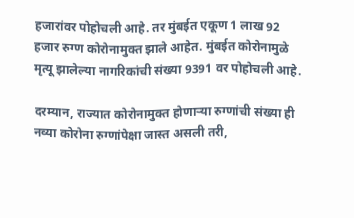हजारांवर पोहोचली आहे. तर मुंबईत एकूण 1 लाख 92 हजार रुग्ण कोरोनामुक्त झाले आहेत. मुंबईत कोरोनामुळे मृत्यू झालेल्या नागरिकांची संख्या 9391 वर पोहोचली आहे.

दरम्यान, राज्यात कोरोनामुक्त होणाऱ्या रुग्णांची संख्या ही नव्या कोरोना रुग्णांपेक्षा जास्त असली तरी,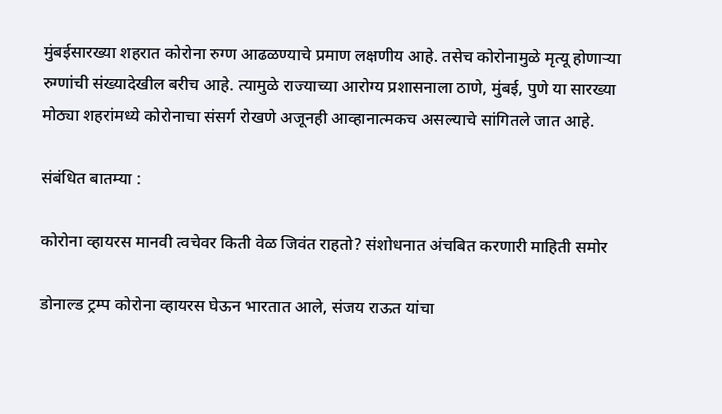मुंबईसारख्या शहरात कोरोना रुग्ण आढळण्याचे प्रमाण लक्षणीय आहे. तसेच कोरोनामुळे मृत्यू होणाऱ्या रुग्णांची संख्यादेखील बरीच आहे. त्यामुळे राज्याच्या आरोग्य प्रशासनाला ठाणे, मुंबई, पुणे या सारख्या मोठ्या शहरांमध्ये कोरोनाचा संसर्ग रोखणे अजूनही आव्हानात्मकच असल्याचे सांगितले जात आहे.

संबंधित बातम्या :

कोरोना व्हायरस मानवी त्वचेवर किती वेळ जिवंत राहतो? संशोधनात अंचबित करणारी माहिती समोर

डोनाल्ड ट्रम्प कोरोना व्हायरस घेऊन भारतात आले, संजय राऊत यांचा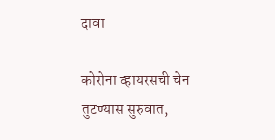दावा

कोरोना व्हायरसची चेन तुटण्यास सुरुवात,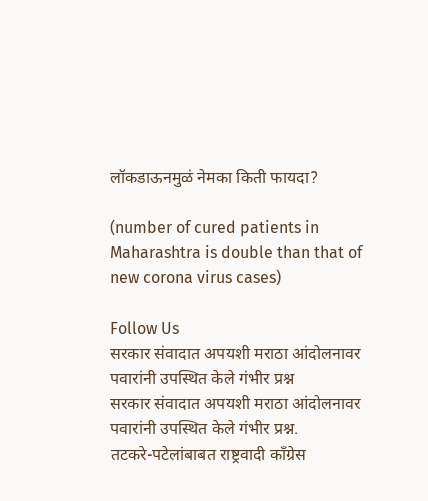लॉकडाऊनमुळं नेमका किती फायदा?

(number of cured patients in Maharashtra is double than that of new corona virus cases)

Follow Us
सरकार संवादात अपयशी मराठा आंदोलनावर पवारांनी उपस्थित केले गंभीर प्रश्न
सरकार संवादात अपयशी मराठा आंदोलनावर पवारांनी उपस्थित केले गंभीर प्रश्न.
तटकरे-पटेलांबाबत राष्ट्रवादी कॉंग्रेस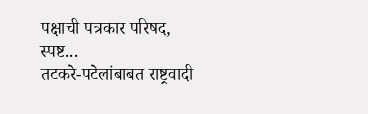पक्षाची पत्रकार परिषद, स्पष्ट...
तटकरे-पटेलांबाबत राष्ट्रवादी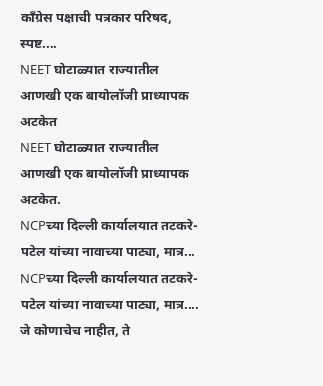कॉंग्रेस पक्षाची पत्रकार परिषद, स्पष्ट....
NEET घोटाळ्यात राज्यातील आणखी एक बायोलॉजी प्राध्यापक अटकेत
NEET घोटाळ्यात राज्यातील आणखी एक बायोलॉजी प्राध्यापक अटकेत.
NCPच्या दिल्ली कार्यालयात तटकरे-पटेल यांच्या नावाच्या पाट्या, मात्र...
NCPच्या दिल्ली कार्यालयात तटकरे-पटेल यांच्या नावाच्या पाट्या, मात्र....
जे कोणाचेच नाहीत, ते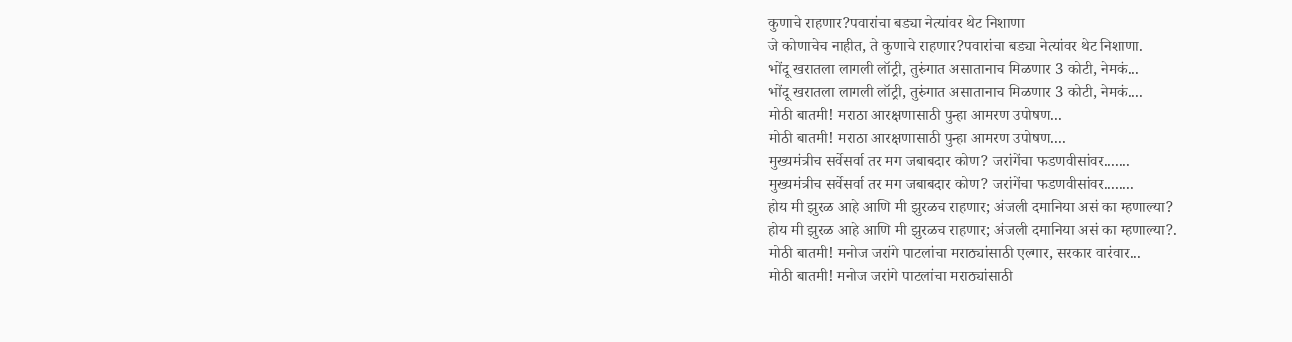कुणाचे राहणार?पवारांचा बड्या नेत्यांवर थेट निशाणा
जे कोणाचेच नाहीत, ते कुणाचे राहणार?पवारांचा बड्या नेत्यांवर थेट निशाणा.
भोंदू खरातला लागली लॉट्री, तुरुंगात असातानाच मिळणार 3 कोटी, नेमकं...
भोंदू खरातला लागली लॉट्री, तुरुंगात असातानाच मिळणार 3 कोटी, नेमकं....
मोठी बातमी! मराठा आरक्षणासाठी पुन्हा आमरण उपोषण...
मोठी बातमी! मराठा आरक्षणासाठी पुन्हा आमरण उपोषण....
मुख्यमंत्रीच सर्वेसर्वा तर मग जबाबदार कोण? जरांगेंचा फडणवीसांवर.......
मुख्यमंत्रीच सर्वेसर्वा तर मग जबाबदार कोण? जरांगेंचा फडणवीसांवर........
होय मी झुरळ आहे आणि मी झुरळच राहणार; अंजली दमानिया असं का म्हणाल्या?
होय मी झुरळ आहे आणि मी झुरळच राहणार; अंजली दमानिया असं का म्हणाल्या?.
मोठी बातमी! मनोज जरांगे पाटलांचा मराठ्यांसाठी एल्गार, सरकार वारंवार...
मोठी बातमी! मनोज जरांगे पाटलांचा मराठ्यांसाठी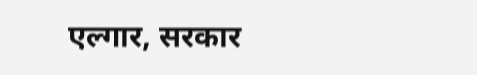एल्गार, सरकार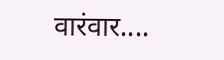वारंवार....